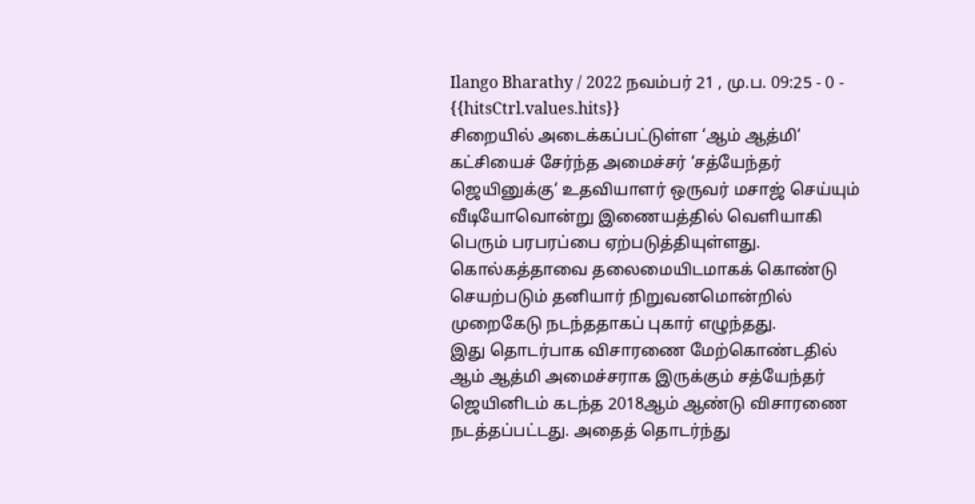Ilango Bharathy / 2022 நவம்பர் 21 , மு.ப. 09:25 - 0 - {{hitsCtrl.values.hits}}
சிறையில் அடைக்கப்பட்டுள்ள ‘ஆம் ஆத்மி‘ கட்சியைச் சேர்ந்த அமைச்சர் ‘சத்யேந்தர் ஜெயினுக்கு‘ உதவியாளர் ஒருவர் மசாஜ் செய்யும் வீடியோவொன்று இணையத்தில் வெளியாகி பெரும் பரபரப்பை ஏற்படுத்தியுள்ளது.
கொல்கத்தாவை தலைமையிடமாகக் கொண்டு செயற்படும் தனியார் நிறுவனமொன்றில் முறைகேடு நடந்ததாகப் புகார் எழுந்தது.
இது தொடர்பாக விசாரணை மேற்கொண்டதில் ஆம் ஆத்மி அமைச்சராக இருக்கும் சத்யேந்தர் ஜெயினிடம் கடந்த 2018ஆம் ஆண்டு விசாரணை நடத்தப்பட்டது. அதைத் தொடர்ந்து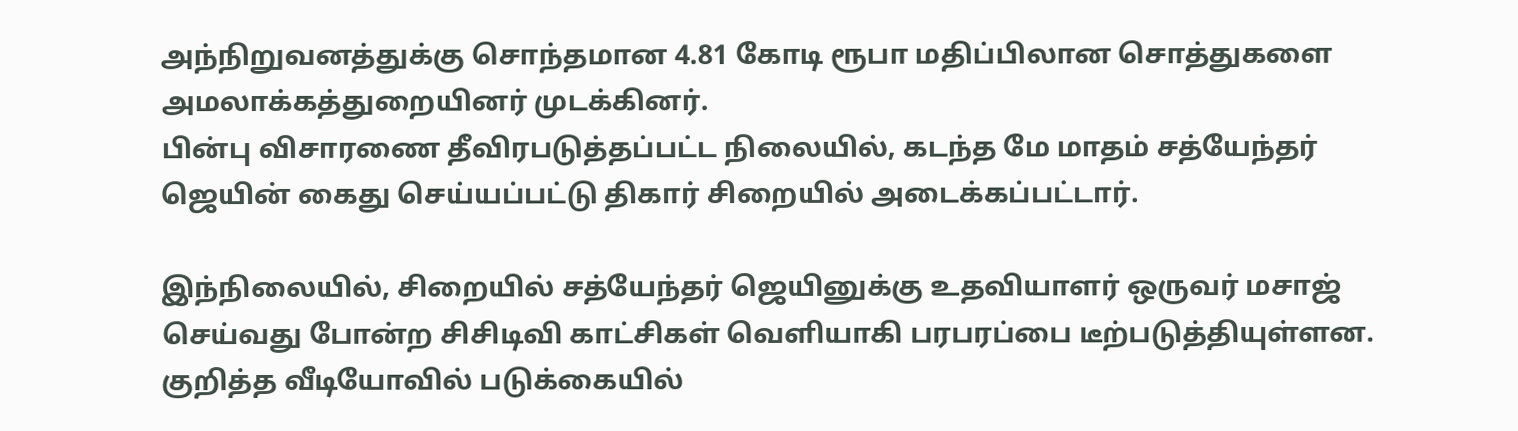அந்நிறுவனத்துக்கு சொந்தமான 4.81 கோடி ரூபா மதிப்பிலான சொத்துகளை அமலாக்கத்துறையினர் முடக்கினர்.
பின்பு விசாரணை தீவிரபடுத்தப்பட்ட நிலையில், கடந்த மே மாதம் சத்யேந்தர் ஜெயின் கைது செய்யப்பட்டு திகார் சிறையில் அடைக்கப்பட்டார்.

இந்நிலையில், சிறையில் சத்யேந்தர் ஜெயினுக்கு உதவியாளர் ஒருவர் மசாஜ் செய்வது போன்ற சிசிடிவி காட்சிகள் வெளியாகி பரபரப்பை டீற்படுத்தியுள்ளன.
குறித்த வீடியோவில் படுக்கையில்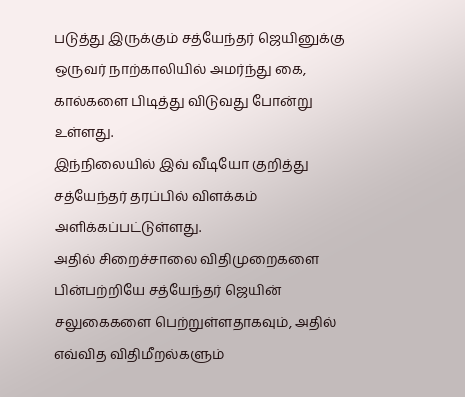படுத்து இருக்கும் சத்யேந்தர் ஜெயினுக்கு ஒருவர் நாற்காலியில் அமர்ந்து கை, கால்களை பிடித்து விடுவது போன்று உள்ளது.
இந்நிலையில் இவ் வீடியோ குறித்து சத்யேந்தர் தரப்பில் விளக்கம் அளிக்கப்பட்டுள்ளது.
அதில் சிறைச்சாலை விதிமுறைகளை பின்பற்றியே சத்யேந்தர் ஜெயின் சலுகைகளை பெற்றுள்ளதாகவும், அதில் எவ்வித விதிமீறல்களும்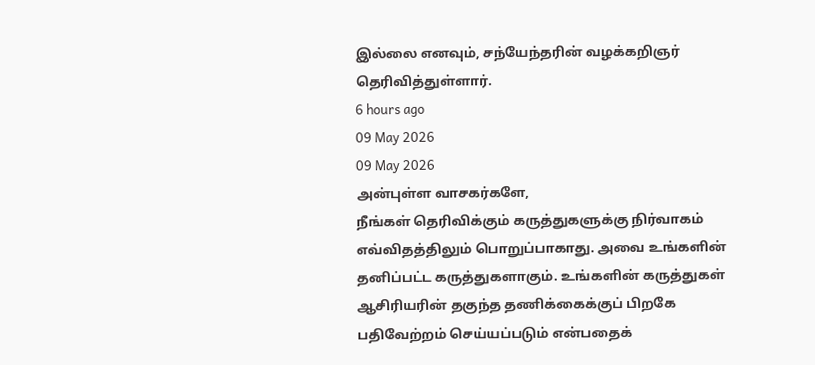இல்லை எனவும், சந்யேந்தரின் வழக்கறிஞர் தெரிவித்துள்ளார்.
6 hours ago
09 May 2026
09 May 2026
அன்புள்ள வாசகர்களே,
நீங்கள் தெரிவிக்கும் கருத்துகளுக்கு நிர்வாகம் எவ்விதத்திலும் பொறுப்பாகாது. அவை உங்களின் தனிப்பட்ட கருத்துகளாகும். உங்களின் கருத்துகள் ஆசிரியரின் தகுந்த தணிக்கைக்குப் பிறகே பதிவேற்றம் செய்யப்படும் என்பதைக்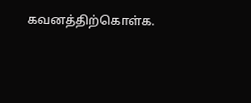கவனத்திற்கொள்க.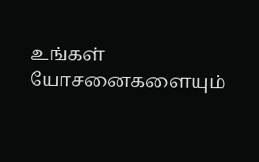உங்கள் யோசனைகளையும்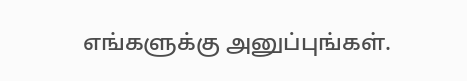எங்களுக்கு அனுப்புங்கள்.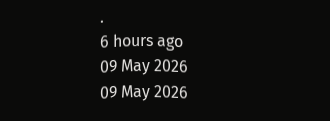.
6 hours ago
09 May 2026
09 May 2026